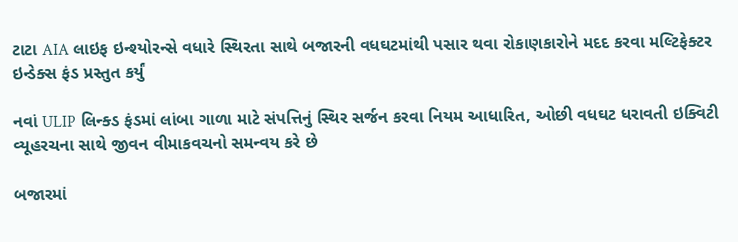ટાટા AIA લાઇફ ઇન્શ્યોરન્સે વધારે સ્થિરતા સાથે બજારની વધઘટમાંથી પસાર થવા રોકાણકારોને મદદ કરવા મલ્ટિફેક્ટર ઇન્ડેક્સ ફંડ પ્રસ્તુત કર્યું

નવાં ULIP લિન્ક્ડ ફંડમાં લાંબા ગાળા માટે સંપત્તિનું સ્થિર સર્જન કરવા નિયમ આધારિત, ઓછી વધઘટ ધરાવતી ઇક્વિટી વ્યૂહરચના સાથે જીવન વીમાકવચનો સમન્વય કરે છે

બજારમાં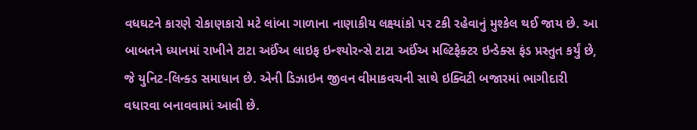વધઘટને કારણે રોકાણકારો મટે લાંબા ગાળાના નાણાકીય લક્ષ્યાંકો પર ટકી રહેવાનું મુશ્કેલ થઈ જાય છે. આ બાબતને ધ્યાનમાં રાખીને ટાટા અઈંઅ લાઇફ ઇન્શ્યોરન્સે ટાટા અઈંઅ મલ્ટિફેક્ટર ઇન્ડેક્સ ફંડ પ્રસ્તુત કર્યું છે, જે યુનિટ-લિન્ક્ડ સમાધાન છે. એની ડિઝાઇન જીવન વીમાકવચની સાથે ઇક્વિટી બજારમાં ભાગીદારી વધારવા બનાવવામાં આવી છે.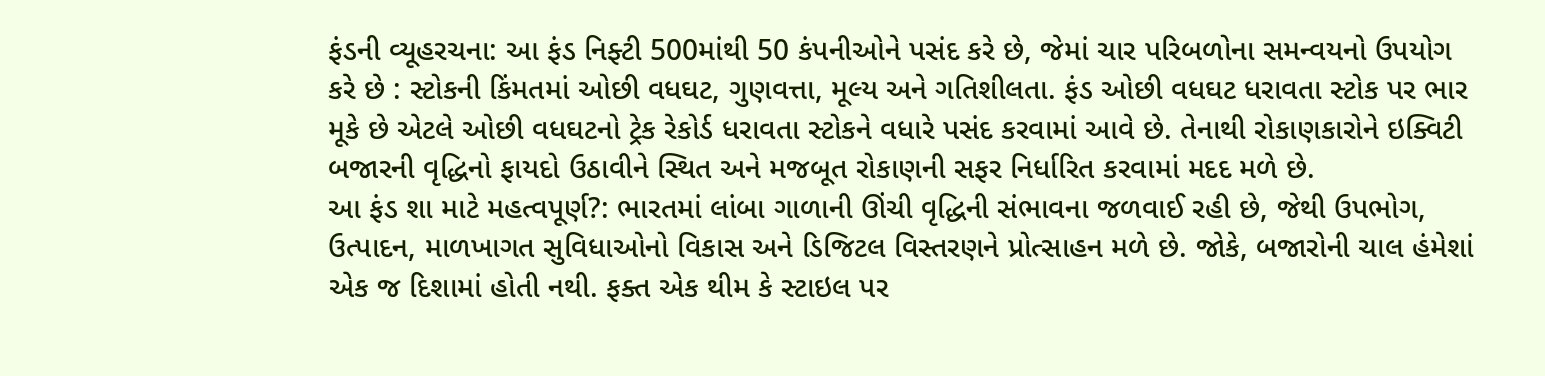ફંડની વ્યૂહરચના: આ ફંડ નિફ્ટી 500માંથી 50 કંપનીઓને પસંદ કરે છે, જેમાં ચાર પરિબળોના સમન્વયનો ઉપયોગ કરે છે : સ્ટોકની કિંમતમાં ઓછી વધઘટ, ગુણવત્તા, મૂલ્ય અને ગતિશીલતા. ફંડ ઓછી વધઘટ ધરાવતા સ્ટોક પર ભાર મૂકે છે એટલે ઓછી વધઘટનો ટ્રેક રેકોર્ડ ધરાવતા સ્ટોકને વધારે પસંદ કરવામાં આવે છે. તેનાથી રોકાણકારોને ઇક્વિટી બજારની વૃદ્ધિનો ફાયદો ઉઠાવીને સ્થિત અને મજબૂત રોકાણની સફર નિર્ધારિત કરવામાં મદદ મળે છે.
આ ફંડ શા માટે મહત્વપૂર્ણ?: ભારતમાં લાંબા ગાળાની ઊંચી વૃદ્ધિની સંભાવના જળવાઈ રહી છે, જેથી ઉપભોગ, ઉત્પાદન, માળખાગત સુવિધાઓનો વિકાસ અને ડિજિટલ વિસ્તરણને પ્રોત્સાહન મળે છે. જોકે, બજારોની ચાલ હંમેશાં એક જ દિશામાં હોતી નથી. ફક્ત એક થીમ કે સ્ટાઇલ પર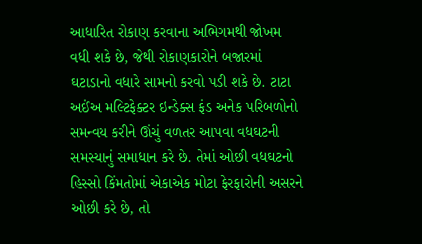આધારિત રોકાણ કરવાના અભિગમથી જોખમ વધી શકે છે, જેથી રોકાણકારોને બજારમાં ઘટાડાનો વધારે સામનો કરવો પડી શકે છે. ટાટા અઈંઅ મલ્ટિફેક્ટર ઇન્ડેક્સ ફંડ અનેક પરિબળોનો સમન્વય કરીને ઊંચું વળતર આપવા વધઘટની સમસ્યાનું સમાધાન કરે છે. તેમાં ઓછી વધઘટનો હિસ્સો કિંમતોમાં એકાએક મોટા ફેરફારોની અસરને ઓછી કરે છે, તો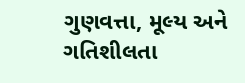ગુણવત્તા, મૂલ્ય અને ગતિશીલતા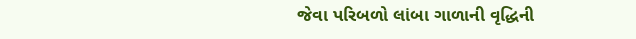જેવા પરિબળો લાંબા ગાળાની વૃદ્ધિની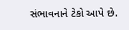સંભાવનાને ટેકો આપે છે.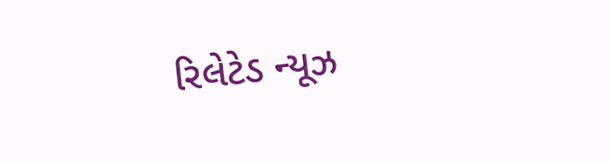રિલેટેડ ન્યૂઝ